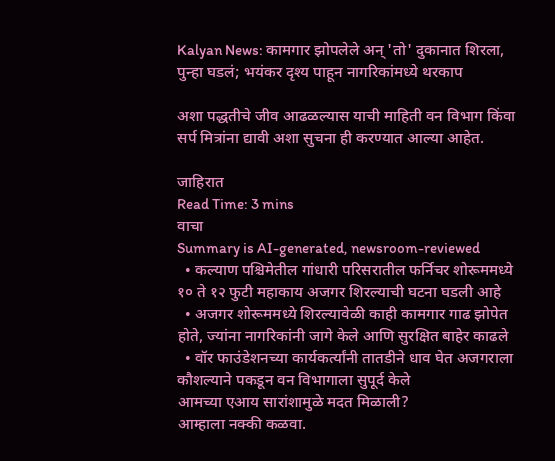Kalyan News: कामगार झोपलेले अन् 'तो' दुकानात शिरला, पुन्हा घडलं; भयंकर दृश्य पाहून नागरिकांमध्ये थरकाप

अशा पद्धतीचे जीव आढळल्यास याची माहिती वन विभाग किंवा सर्प मित्रांना द्यावी अशा सुचना ही करण्यात आल्या आहेत.

जाहिरात
Read Time: 3 mins
वाचा
Summary is AI-generated, newsroom-reviewed
  • कल्याण पश्चिमेतील गांधारी परिसरातील फर्निचर शोरूममध्ये १० ते १२ फुटी महाकाय अजगर शिरल्याची घटना घडली आहे
  • अजगर शोरूममध्ये शिरल्यावेळी काही कामगार गाढ झोपेत होते, ज्यांना नागरिकांनी जागे केले आणि सुरक्षित बाहेर काढले
  • वॉर फाउंडेशनच्या कार्यकर्त्यांनी तातडीने धाव घेत अजगराला कौशल्याने पकडून वन विभागाला सुपूर्द केले
आमच्या एआय सारांशामुळे मदत मिळाली?
आम्हाला नक्की कळवा.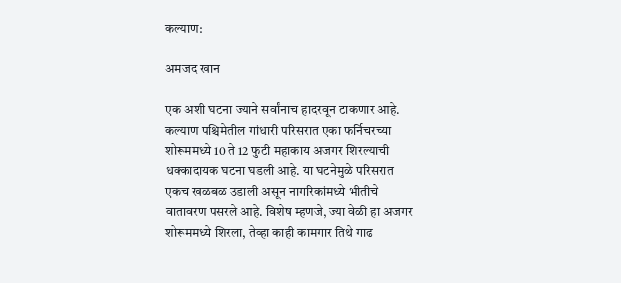कल्याण:

अमजद खान

एक अशी घटना ज्याने सर्वांनाच हादरवून टाकणार आहे. कल्याण पश्चिमेतील गांधारी परिसरात एका फर्निचरच्या शोरूममध्ये 10 ते 12 फुटी महाकाय अजगर शिरल्याची धक्कादायक घटना घडली आहे. या घटनेमुळे परिसरात एकच खळबळ उडाली असून नागरिकांमध्ये भीतीचे वातावरण पसरले आहे. विशेष म्हणजे, ज्या वेळी हा अजगर शोरूममध्ये शिरला, तेव्हा काही कामगार तिथे गाढ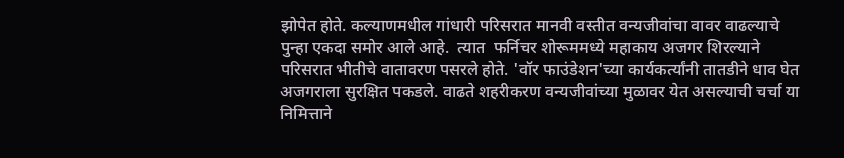झोपेत होते. कल्याणमधील गांधारी परिसरात मानवी वस्तीत वन्यजीवांचा वावर वाढल्याचे पुन्हा एकदा समोर आले आहे.  त्यात  फर्निचर शोरूममध्ये महाकाय अजगर शिरल्याने परिसरात भीतीचे वातावरण पसरले होते. 'वॉर फाउंडेशन'च्या कार्यकर्त्यांनी तातडीने धाव घेत अजगराला सुरक्षित पकडले. वाढते शहरीकरण वन्यजीवांच्या मुळावर येत असल्याची चर्चा या निमित्ताने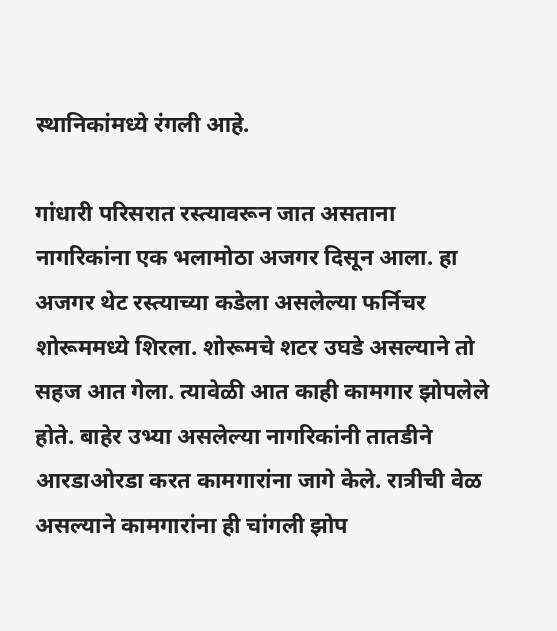स्थानिकांमध्ये रंगली आहे.

गांधारी परिसरात रस्त्यावरून जात असताना नागरिकांना एक भलामोठा अजगर दिसून आला. हा अजगर थेट रस्त्याच्या कडेला असलेल्या फर्निचर शोरूममध्ये शिरला. शोरूमचे शटर उघडे असल्याने तो सहज आत गेला. त्यावेळी आत काही कामगार झोपलेले होते. बाहेर उभ्या असलेल्या नागरिकांनी तातडीने आरडाओरडा करत कामगारांना जागे केले. रात्रीची वेळ असल्याने कामगारांना ही चांगली झोप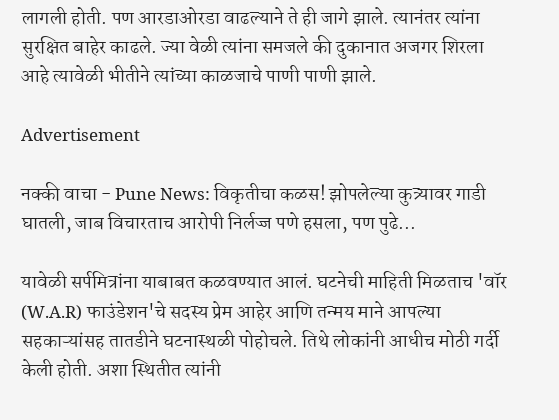लागली होती. पण आरडाओरडा वाढल्याने ते ही जागे झाले. त्यानंतर त्यांना  सुरक्षित बाहेर काढले. ज्या वेळी त्यांना समजले की दुकानात अजगर शिरला आहे त्यावेळी भीतीने त्यांच्या काळजाचे पाणी पाणी झाले.

Advertisement

नक्की वाचा - Pune News: विकृतीचा कळस! झोपलेल्या कुत्र्यावर गाडी घातली, जाब विचारताच आरोपी निर्लज्ज पणे हसला, पण पुढे...

यावेळी सर्पमित्रांना याबाबत कळवण्यात आलं. घटनेची माहिती मिळताच 'वॉर (W.A.R) फाउंडेशन'चे सदस्य प्रेम आहेर आणि तन्मय माने आपल्या सहकाऱ्यांसह तातडीने घटनास्थळी पोहोचले. तिथे लोकांनी आधीच मोठी गर्दी केली होती. अशा स्थितीत त्यांनी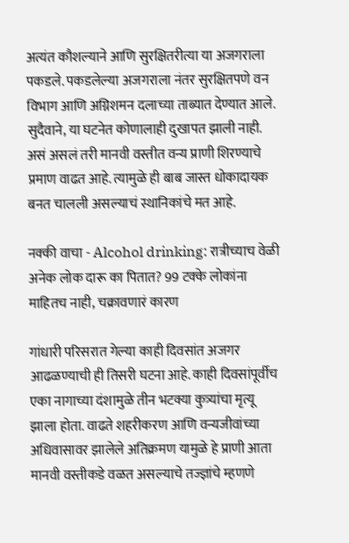अत्यंत कौशल्याने आणि सुरक्षितरीत्या या अजगराला पकडले. पकडलेल्या अजगराला नंतर सुरक्षितपणे वन विभाग आणि अग्निशमन दलाच्या ताब्यात देण्यात आले. सुदैवाने, या घटनेत कोणालाही दुखापत झाली नाही. असं असलं तरी मानवी वस्तीत वन्य प्राणी शिरण्याचे प्रमाण वाढत आहे. त्यामुळे ही बाब जास्त धोकादायक बनत चालली असल्याचं स्थानिकांचे मत आहे.

नक्की वाचा - Alcohol drinking: रात्रीच्याच वेळी अनेक लोक दारू का पितात? 99 टक्के लोकांना माहितच नाही, चक्रावणारं कारण

गांधारी परिसरात गेल्या काही दिवसांत अजगर आढळण्याची ही तिसरी घटना आहे. काही दिवसांपूर्वीच एका नागाच्या दंशामुळे तीन भटक्या कुत्र्यांचा मृत्यू झाला होता. वाढते शहरीकरण आणि वन्यजीवांच्या अधिवासावर झालेले अतिक्रमण यामुळे हे प्राणी आता मानवी वस्तीकडे वळत असल्याचे तज्ज्ञांचे म्हणणे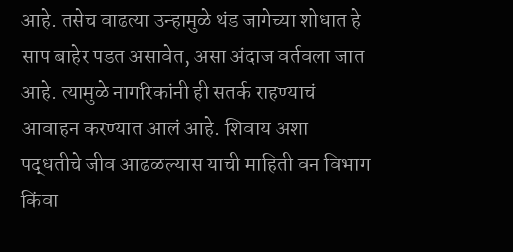आहे. तसेच वाढत्या उन्हामुळे थंड जागेच्या शोधात हे साप बाहेर पडत असावेत, असा अंदाज वर्तवला जात आहे. त्यामुळे नागरिकांनी ही सतर्क राहण्याचं आवाहन करण्यात आलं आहे. शिवाय अशा पद्धतीचे जीव आढळल्यास याची माहिती वन विभाग किंवा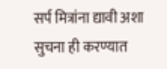सर्प मित्रांना द्यावी अशा सुचना ही करण्यात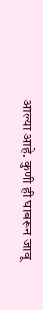आल्या आहे. कुणी ही घाबरून जावू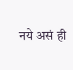नये असं ही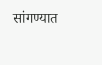सांगण्यात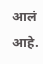आलं आहे.